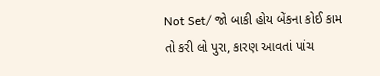Not Set/ જો બાકી હોય બેંકના કોઈ કામ તો કરી લો પુરા, કારણ આવતાં પાંચ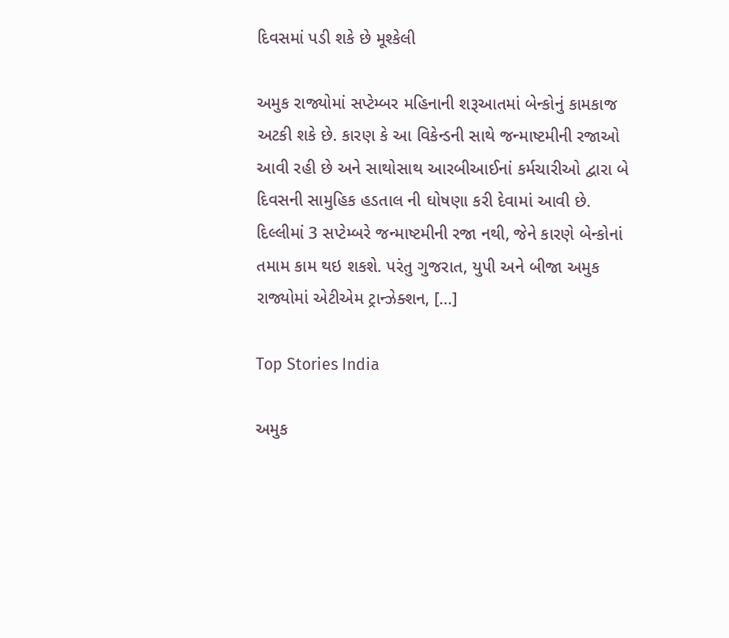દિવસમાં પડી શકે છે મૂશ્કેલી

અમુક રાજ્યોમાં સપ્ટેમ્બર મહિનાની શરૂઆતમાં બેન્કોનું કામકાજ અટકી શકે છે. કારણ કે આ વિકેન્ડની સાથે જન્માષ્ટમીની રજાઓ આવી રહી છે અને સાથોસાથ આરબીઆઈનાં કર્મચારીઓ દ્વારા બે દિવસની સામુહિક હડતાલ ની ઘોષણા કરી દેવામાં આવી છે. દિલ્લીમાં 3 સપ્ટેમ્બરે જન્માષ્ટમીની રજા નથી, જેને કારણે બેન્કોનાં તમામ કામ થઇ શકશે. પરંતુ ગુજરાત, યુપી અને બીજા અમુક રાજ્યોમાં એટીએમ ટ્રાન્ઝેક્શન, […]

Top Stories India

અમુક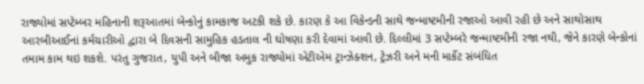રાજ્યોમાં સપ્ટેમ્બર મહિનાની શરૂઆતમાં બેન્કોનું કામકાજ અટકી શકે છે. કારણ કે આ વિકેન્ડની સાથે જન્માષ્ટમીની રજાઓ આવી રહી છે અને સાથોસાથ આરબીઆઈનાં કર્મચારીઓ દ્વારા બે દિવસની સામુહિક હડતાલ ની ઘોષણા કરી દેવામાં આવી છે. દિલ્લીમાં 3 સપ્ટેમ્બરે જન્માષ્ટમીની રજા નથી, જેને કારણે બેન્કોનાં તમામ કામ થઇ શકશે. પરંતુ ગુજરાત, યુપી અને બીજા અમુક રાજ્યોમાં એટીએમ ટ્રાન્ઝેક્શન, ટ્રેઝરી અને મની માર્કેટ સંબંધિત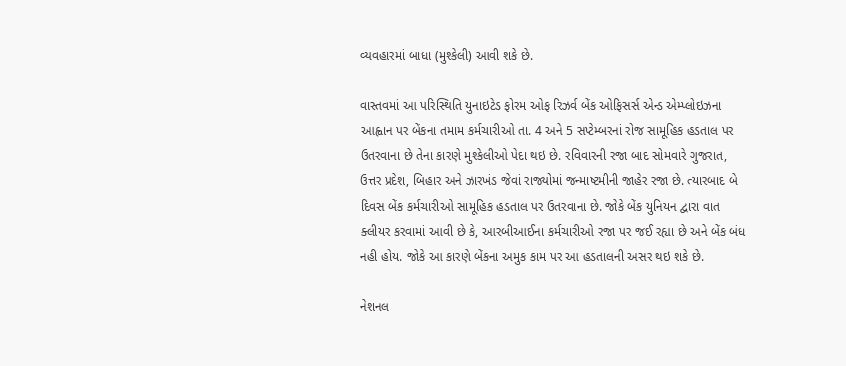વ્યવહારમાં બાધા (મુશ્કેલી) આવી શકે છે.

વાસ્તવમાં આ પરિસ્થિતિ યુનાઇટેડ ફોરમ ઓફ રિઝર્વ બેંક ઓફિસર્સ એન્ડ એમ્પ્લોઇઝના આહ્વાન પર બેંકના તમામ કર્મચારીઓ તા. 4 અને 5 સપ્ટેમ્બરનાં રોજ સામૂહિક હડતાલ પર ઉતરવાના છે તેના કારણે મુશ્કેલીઓ પેદા થઇ છે. રવિવારની રજા બાદ સોમવારે ગુજરાત, ઉત્તર પ્રદેશ, બિહાર અને ઝારખંડ જેવાં રાજ્યોમાં જન્માષ્ટમીની જાહેર રજા છે. ત્યારબાદ બે દિવસ બેંક કર્મચારીઓ સામૂહિક હડતાલ પર ઉતરવાના છે. જોકે બેંક યુનિયન દ્વારા વાત ક્લીયર કરવામાં આવી છે કે, આરબીઆઈના કર્મચારીઓ રજા પર જઈ રહ્યા છે અને બેંક બંધ નહી હોય. જોકે આ કારણે બેંકના અમુક કામ પર આ હડતાલની અસર થઇ શકે છે.

નેશનલ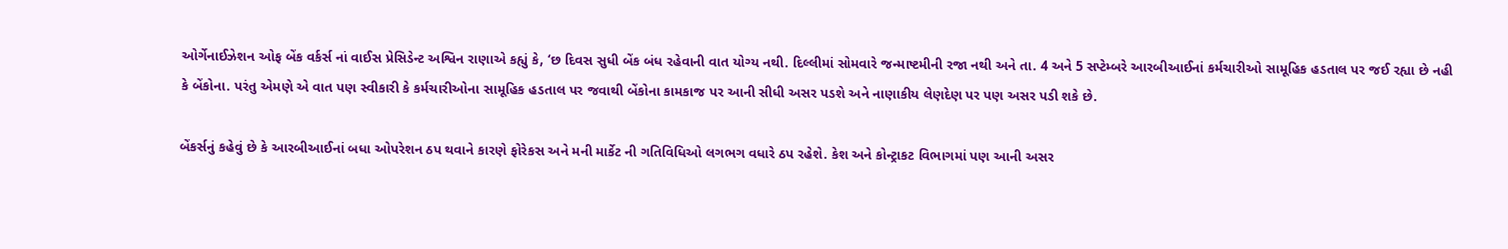ઓર્ગેનાઈઝેશન ઓફ બેંક વર્કર્સ નાં વાઈસ પ્રેસિડેન્ટ અશ્વિન રાણાએ કહ્યું કે, ‘છ દિવસ સુધી બેંક બંધ રહેવાની વાત યોગ્ય નથી. દિલ્લીમાં સોમવારે જન્માષ્ટમીની રજા નથી અને તા. 4 અને 5 સપ્ટેમ્બરે આરબીઆઈનાં કર્મચારીઓ સામૂહિક હડતાલ પર જઈ રહ્યા છે નહી કે બેંકોના. પરંતુ એમણે એ વાત પણ સ્વીકારી કે કર્મચારીઓના સામૂહિક હડતાલ પર જવાથી બેંકોના કામકાજ પર આની સીધી અસર પડશે અને નાણાકીય લેણદેણ પર પણ અસર પડી શકે છે.

બેંકર્સનું કહેવું છે કે આરબીઆઈનાં બધા ઓપરેશન ઠપ થવાને કારણે ફોરેકસ અને મની માર્કેટ ની ગતિવિધિઓ લગભગ વધારે ઠપ રહેશે. કેશ અને કોન્ટ્રાકટ વિભાગમાં પણ આની અસર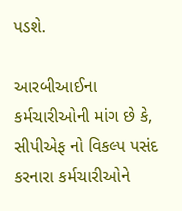પડશે.

આરબીઆઈના કર્મચારીઓની માંગ છે કે, સીપીએફ નો વિકલ્પ પસંદ કરનારા કર્મચારીઓને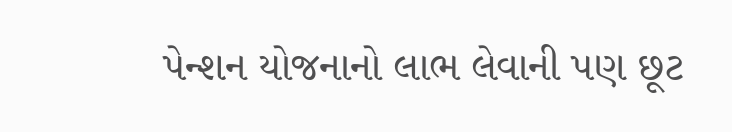પેન્શન યોજનાનો લાભ લેવાની પણ છૂટ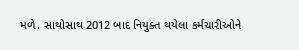મળે. સાથોસાથ 2012 બાદ નિયુક્ત થયેલા કર્મચારીઓને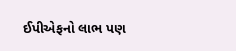ઈપીએફનો લાભ પણ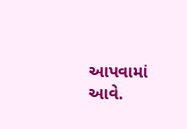આપવામાં આવે.